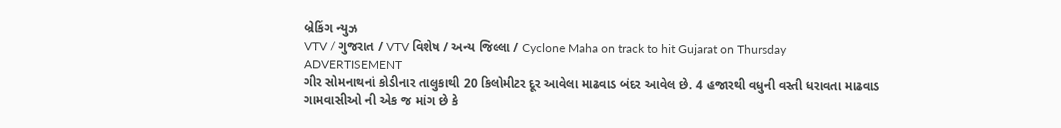બ્રેકિંગ ન્યુઝ
VTV / ગુજરાત / VTV વિશેષ / અન્ય જિલ્લા / Cyclone Maha on track to hit Gujarat on Thursday
ADVERTISEMENT
ગીર સોમનાથનાં કોડીનાર તાલુકાથી 20 કિલોમીટર દૂર આવેલા માઢવાડ બંદર આવેલ છે. 4 હજારથી વધુની વસ્તી ધરાવતા માઢવાડ ગામવાસીઓ ની એક જ માંગ છે કે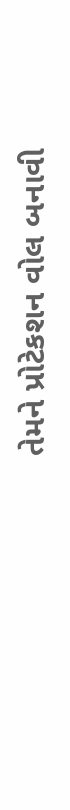તેમને પ્રોટેકશન વોલ બનાવી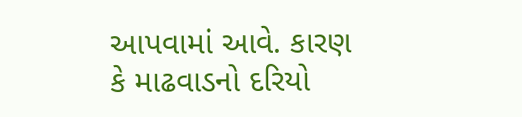આપવામાં આવે. કારણ કે માઢવાડનો દરિયો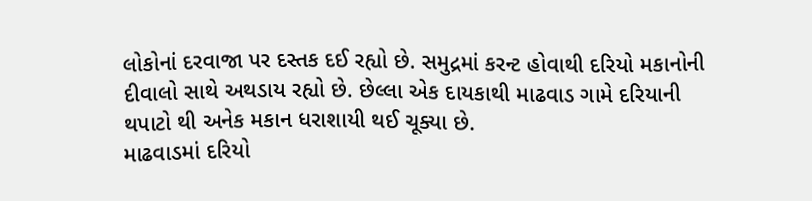લોકોનાં દરવાજા પર દસ્તક દઈ રહ્યો છે. સમુદ્રમાં કરન્ટ હોવાથી દરિયો મકાનોની દીવાલો સાથે અથડાય રહ્યો છે. છેલ્લા એક દાયકાથી માઢવાડ ગામે દરિયાની થપાટો થી અનેક મકાન ધરાશાયી થઈ ચૂક્યા છે.
માઢવાડમાં દરિયો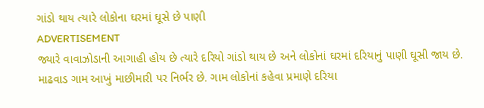ગાંડો થાય ત્યારે લોકોના ઘરમાં ઘૂસે છે પાણી
ADVERTISEMENT
જ્યારે વાવાઝોડાની આગાહી હોય છે ત્યારે દરિયો ગાંડો થાય છે અને લોકોનાં ઘરમાં દરિયાનું પાણી ઘૂસી જાય છે. માઢવાડ ગામ આખું માછીમારી પર નિર્ભર છે. ગામ લોકોનાં કહેવા પ્રમાણે દરિયા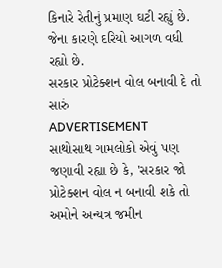કિનારે રેતીનું પ્રમાણ ઘટી રહ્યું છે. જેના કારણે દરિયો આગળ વધી રહ્યો છે.
સરકાર પ્રોટેક્શન વોલ બનાવી દે તો સારું
ADVERTISEMENT
સાથોસાથ ગામલોકો એવું પણ જણાવી રહ્યા છે કે, 'સરકાર જો પ્રોટેક્શન વોલ ન બનાવી શકે તો અમોને અન્યત્ર જમીન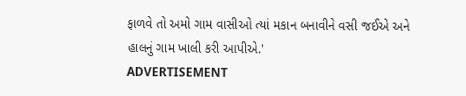ફાળવે તો અમો ગામ વાસીઓ ત્યાં મકાન બનાવીને વસી જઈએ અને હાલનું ગામ ખાલી કરી આપીએ.'
ADVERTISEMENT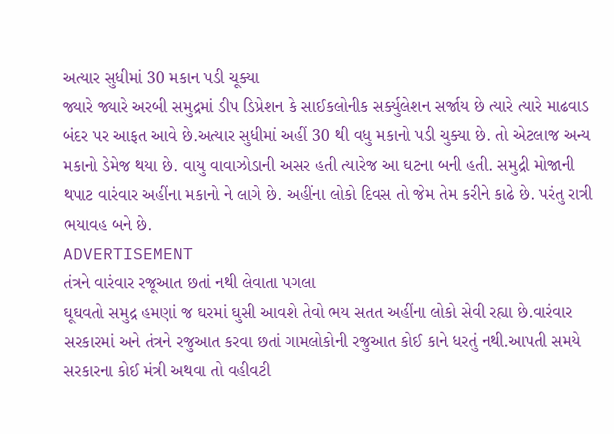અત્યાર સુધીમાં 30 મકાન પડી ચૂક્યા
જ્યારે જ્યારે અરબી સમુદ્રમાં ડીપ ડિપ્રેશન કે સાઈકલોનીક સર્ક્યુલેશન સર્જાય છે ત્યારે ત્યારે માઢવાડ બંદર પર આફત આવે છે.અત્યાર સુધીમાં અહીં 30 થી વધુ મકાનો પડી ચુક્યા છે. તો એટલાજ અન્ય મકાનો ડેમેજ થયા છે. વાયુ વાવાઝોડાની અસર હતી ત્યારેજ આ ઘટના બની હતી. સમુદ્રી મોજાની થપાટ વારંવાર અહીંના મકાનો ને લાગે છે. અહીંના લોકો દિવસ તો જેમ તેમ કરીને કાઢે છે. પરંતુ રાત્રી ભયાવહ બને છે.
ADVERTISEMENT
તંત્રને વારંવાર રજૂઆત છતાં નથી લેવાતા પગલા
ઘૂઘવતો સમુદ્ર હમણાં જ ઘરમાં ઘુસી આવશે તેવો ભય સતત અહીંના લોકો સેવી રહ્યા છે.વારંવાર સરકારમાં અને તંત્રને રજુઆત કરવા છતાં ગામલોકોની રજુઆત કોઈ કાને ધરતું નથી.આપતી સમયે સરકારના કોઈ મંત્રી અથવા તો વહીવટી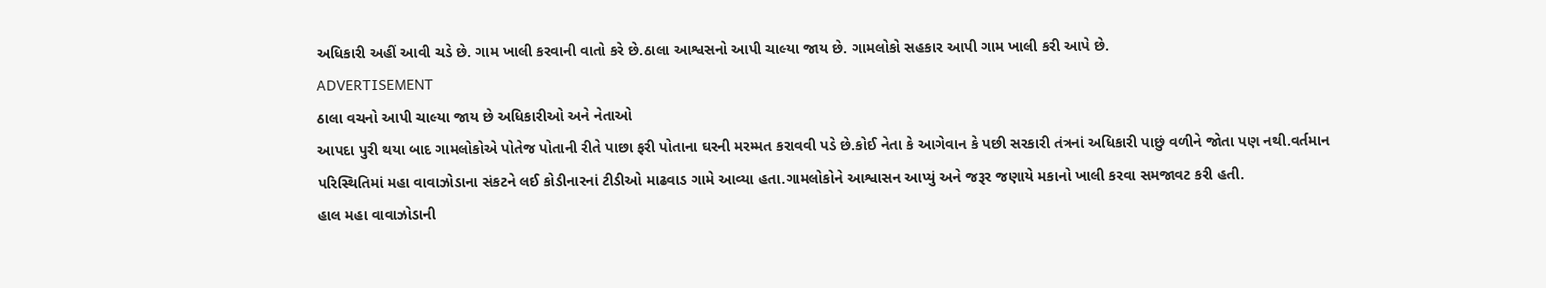અધિકારી અહીં આવી ચડે છે. ગામ ખાલી કરવાની વાતો કરે છે.ઠાલા આશ્વસનો આપી ચાલ્યા જાય છે. ગામલોકો સહકાર આપી ગામ ખાલી કરી આપે છે.
ADVERTISEMENT
ઠાલા વચનો આપી ચાલ્યા જાય છે અધિકારીઓ અને નેતાઓ
આપદા પુરી થયા બાદ ગામલોકોએ પોતેજ પોતાની રીતે પાછા ફરી પોતાના ઘરની મરમ્મત કરાવવી પડે છે.કોઈ નેતા કે આગેવાન કે પછી સરકારી તંત્રનાં અધિકારી પાછું વળીને જોતા પણ નથી.વર્તમાન પરિસ્થિતિમાં મહા વાવાઝોડાના સંકટને લઈ કોડીનારનાં ટીડીઓ માઢવાડ ગામે આવ્યા હતા.ગામલોકોને આશ્વાસન આપ્યું અને જરૂર જણાયે મકાનો ખાલી કરવા સમજાવટ કરી હતી.
હાલ મહા વાવાઝોડાની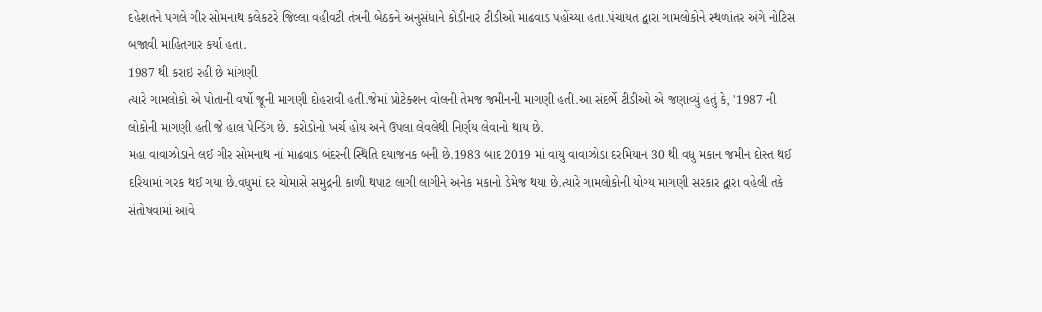દહેશતને પગલે ગીર સોમનાથ કલેકટરે જિલ્લા વહીવટી તંત્રની બેઠકને અનુસંધાને કોડીનાર ટીડીઓ માઢવાડ પહોંચ્યા હતા.પંચાયત દ્વારા ગામલોકોને સ્થળાંતર અંગે નોટિસ બજાવી માહિતગાર કર્યા હતા.
1987 થી કરાઇ રહી છે માંગણી
ત્યારે ગામલોકો એ પોતાની વર્ષો જૂની માગણી દોહરાવી હતી.જેમાં પ્રોટેક્શન વોલની તેમજ જમીનની માગણી હતી.આ સંદર્ભે ટીડીઓ એ જણાવ્યું હતું કે, '1987 ની લોકોની માગણી હતી જે હાલ પેન્ડિંગ છે. કરોડોનો ખર્ચ હોય અને ઉપલા લેવલેથી નિર્ણય લેવાનો થાય છે.
મહા વાવાઝોડાને લઈ ગીર સોમનાથ નાં માઢવાડ બંદરની સ્થિતિ દયાજનક બની છે.1983 બાદ 2019 માં વાયુ વાવાઝોડા દરમિયાન 30 થી વધુ મકાન જમીન દોસ્ત થઈ દરિયામાં ગરક થઈ ગયા છે.વધુમાં દર ચોમાસે સમુદ્રની કાળી થપાટ લાગી લાગીને અનેક મકાનો ડેમેજ થયા છે.ત્યારે ગામલોકોની યોગ્ય માગણી સરકાર દ્વારા વહેલી તકે સંતોષવામાં આવે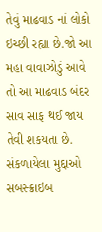તેવું માઢવાડ નાં લોકો ઇચ્છી રહ્યા છે.જો આ મહા વાવાઝોડું આવે તો આ માઢવાડ બંદર સાવ સાફ થઈ જાય તેવી શકયતા છે.
સંકળાયેલા મુદ્દાઓ
સબસ્ક્રાઇબ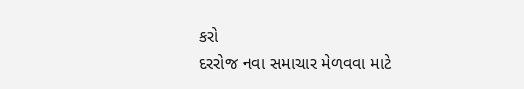કરો
દરરોજ નવા સમાચાર મેળવવા માટે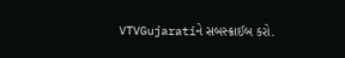VTVGujaratiને સબસ્ક્રાઈબ કરો.